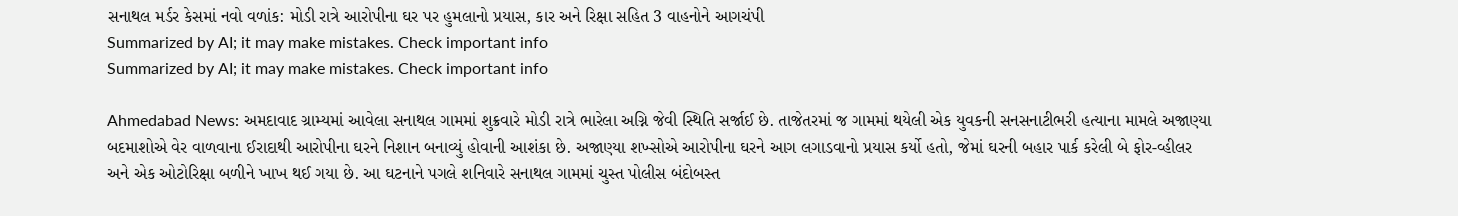સનાથલ મર્ડર કેસમાં નવો વળાંક: મોડી રાત્રે આરોપીના ઘર પર હુમલાનો પ્રયાસ, કાર અને રિક્ષા સહિત 3 વાહનોને આગચંપી
Summarized by AI; it may make mistakes. Check important info
Summarized by AI; it may make mistakes. Check important info

Ahmedabad News: અમદાવાદ ગ્રામ્યમાં આવેલા સનાથલ ગામમાં શુક્રવારે મોડી રાત્રે ભારેલા અગ્નિ જેવી સ્થિતિ સર્જાઈ છે. તાજેતરમાં જ ગામમાં થયેલી એક યુવકની સનસનાટીભરી હત્યાના મામલે અજાણ્યા બદમાશોએ વેર વાળવાના ઈરાદાથી આરોપીના ઘરને નિશાન બનાવ્યું હોવાની આશંકા છે. અજાણ્યા શખ્સોએ આરોપીના ઘરને આગ લગાડવાનો પ્રયાસ કર્યો હતો, જેમાં ઘરની બહાર પાર્ક કરેલી બે ફોર-વ્હીલર અને એક ઓટોરિક્ષા બળીને ખાખ થઈ ગયા છે. આ ઘટનાને પગલે શનિવારે સનાથલ ગામમાં ચુસ્ત પોલીસ બંદોબસ્ત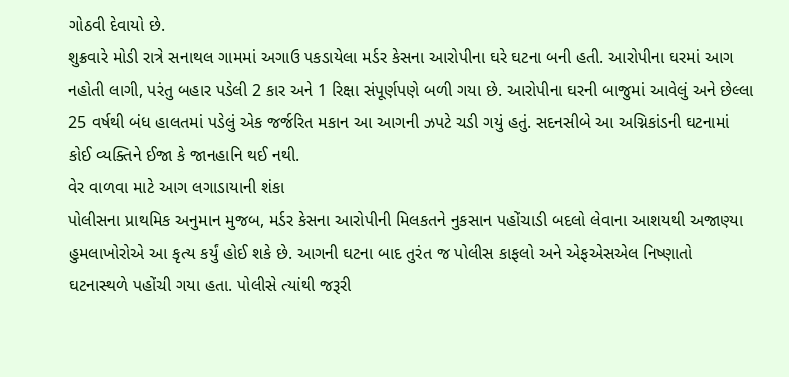ગોઠવી દેવાયો છે.
શુક્રવારે મોડી રાત્રે સનાથલ ગામમાં અગાઉ પકડાયેલા મર્ડર કેસના આરોપીના ઘરે ઘટના બની હતી. આરોપીના ઘરમાં આગ નહોતી લાગી, પરંતુ બહાર પડેલી 2 કાર અને 1 રિક્ષા સંપૂર્ણપણે બળી ગયા છે. આરોપીના ઘરની બાજુમાં આવેલું અને છેલ્લા 25 વર્ષથી બંધ હાલતમાં પડેલું એક જર્જરિત મકાન આ આગની ઝપટે ચડી ગયું હતું. સદનસીબે આ અગ્નિકાંડની ઘટનામાં કોઈ વ્યક્તિને ઈજા કે જાનહાનિ થઈ નથી.
વેર વાળવા માટે આગ લગાડાયાની શંકા
પોલીસના પ્રાથમિક અનુમાન મુજબ, મર્ડર કેસના આરોપીની મિલકતને નુકસાન પહોંચાડી બદલો લેવાના આશયથી અજાણ્યા હુમલાખોરોએ આ કૃત્ય કર્યું હોઈ શકે છે. આગની ઘટના બાદ તુરંત જ પોલીસ કાફલો અને એફએસએલ નિષ્ણાતો ઘટનાસ્થળે પહોંચી ગયા હતા. પોલીસે ત્યાંથી જરૂરી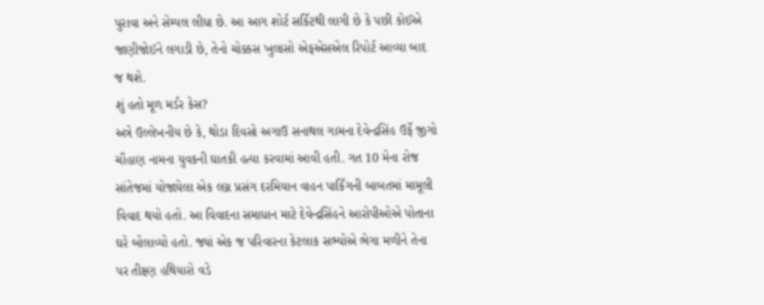પુરાવા અને સેમ્પલ લીધા છે. આ આગ શોર્ટ સર્કિટથી લાગી છે કે પછી કોઈએ જાણીજોઈને લગાડી છે, તેનો ચોક્કસ ખુલાસો એફએસએલ રિપોર્ટ આવ્યા બાદ જ થશે.
શું હતો મૂળ મર્ડર કેસ?
અત્રે ઉલ્લેખનીય છે કે, થોડા દિવસો અગાઉ સનાથલ ગામના દેવેન્દ્રસિંહ ઉર્ફે જીગો ચૌહાણ નામના યુવકની ઘાતકી હત્યા કરવામાં આવી હતી. ગત 10 મેના રોજ સાંતેજમાં યોજાયેલા એક લગ્ન પ્રસંગ દરમિયાન વાહન પાર્કિંગની બાબતમાં મામૂલી વિવાદ થયો હતો. આ વિવાદના સમાધાન માટે દેવેન્દ્રસિંહને આરોપીઓએ પોતાના ઘરે બોલાવ્યો હતો. જ્યાં એક જ પરિવારના કેટલાક સભ્યોએ ભેગા મળીને તેના પર તીક્ષ્ણ હથિયારો વડે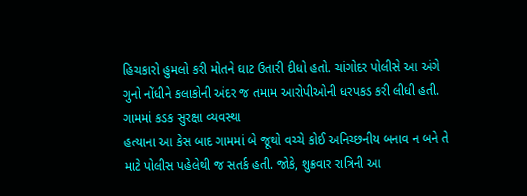હિચકારો હુમલો કરી મોતને ઘાટ ઉતારી દીધો હતો. ચાંગોદર પોલીસે આ અંગે ગુનો નોંધીને કલાકોની અંદર જ તમામ આરોપીઓની ધરપકડ કરી લીધી હતી.
ગામમાં કડક સુરક્ષા વ્યવસ્થા
હત્યાના આ કેસ બાદ ગામમાં બે જૂથો વચ્ચે કોઈ અનિચ્છનીય બનાવ ન બને તે માટે પોલીસ પહેલેથી જ સતર્ક હતી. જોકે, શુક્રવાર રાત્રિની આ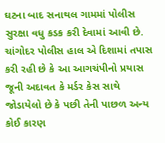ઘટના બાદ સનાથલ ગામમાં પોલીસ સુરક્ષા વધુ કડક કરી દેવામાં આવી છે. ચાંગોદર પોલીસ હાલ એ દિશામાં તપાસ કરી રહી છે કે આ આગચંપીનો પ્રયાસ જૂની અદાવત કે મર્ડર કેસ સાથે જોડાયેલો છે કે પછી તેની પાછળ અન્ય કોઈ કારણ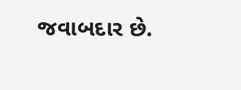જવાબદાર છે.